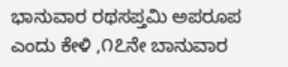ಭಾನುವಾರ ರಥಸಪ್ತಮಿ ಅಪರೂಪ ಎಂದು ಕೇಳಿ ,೧೭ನೇ ಬಾನುವಾರ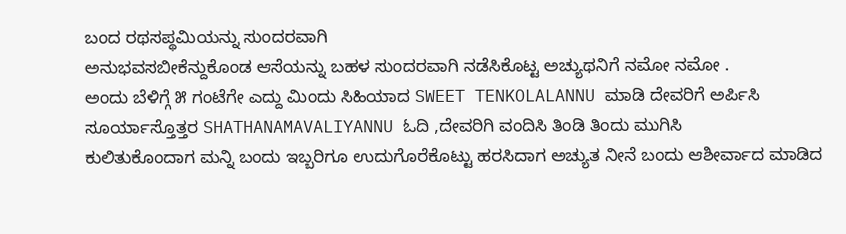ಬಂದ ರಥಸಪ್ಥಮಿಯನ್ನು ಸುಂದರವಾಗಿ
ಅನುಭವಸಬೀಕೆನ್ದುಕೊಂಡ ಆಸೆಯನ್ನು ಬಹಳ ಸುಂದರವಾಗಿ ನಡೆಸಿಕೊಟ್ಟ ಅಚ್ಯುಥನಿಗೆ ನಮೋ ನಮೋ .
ಅಂದು ಬೆಳಿಗ್ಗೆ ೫ ಗಂಟೆಗೇ ಎದ್ದು ಮಿಂದು ಸಿಹಿಯಾದ SWEET TENKOLALANNU ಮಾಡಿ ದೇವರಿಗೆ ಅರ್ಪಿಸಿ
ಸೂರ್ಯಾಸ್ತೊತ್ತರ SHATHANAMAVALIYANNU ಓದಿ ,ದೇವರಿಗಿ ವಂದಿಸಿ ತಿಂಡಿ ತಿಂದು ಮುಗಿಸಿ
ಕುಲಿತುಕೊಂದಾಗ ಮನ್ನಿ ಬಂದು ಇಬ್ಬರಿಗೂ ಉದುಗೊರೆಕೊಟ್ಟು ಹರಸಿದಾಗ ಅಚ್ಯುತ ನೀನೆ ಬಂದು ಆಶೀರ್ವಾದ ಮಾಡಿದ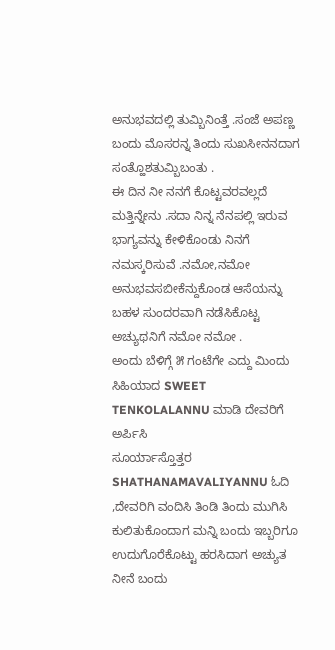ಅನುಭವದಲ್ಲಿ ತುಮ್ಬಿನಿಂತ್ತೆ .ಸಂಜೆ ಅಪಣ್ಣ ಬಂದು ಮೊಸರನ್ನ ತಿಂದು ಸುಖಸೀನನದಾಗ ಸಂತ್ಹೊಶತುಮ್ಬಿಬಂತು .
ಈ ದಿನ ನೀ ನನಗೆ ಕೊಟ್ಟವರವಲ್ಲದೆ ಮತ್ತಿನ್ನೇನು .ಸದಾ ನಿನ್ನ ನೆನಪಲ್ಲಿ ಇರುವ ಭಾಗ್ಯವನ್ನು ಕೇಳಿಕೊಂಡು ನಿನಗೆ
ನಮಸ್ಕರಿಸುವೆ .ನಮೋ,ನಮೋ
ಅನುಭವಸಬೀಕೆನ್ದುಕೊಂಡ ಆಸೆಯನ್ನು ಬಹಳ ಸುಂದರವಾಗಿ ನಡೆಸಿಕೊಟ್ಟ ಅಚ್ಯುಥನಿಗೆ ನಮೋ ನಮೋ .
ಅಂದು ಬೆಳಿಗ್ಗೆ ೫ ಗಂಟೆಗೇ ಎದ್ದು ಮಿಂದು ಸಿಹಿಯಾದ SWEET TENKOLALANNU ಮಾಡಿ ದೇವರಿಗೆ ಅರ್ಪಿಸಿ
ಸೂರ್ಯಾಸ್ತೊತ್ತರ SHATHANAMAVALIYANNU ಓದಿ ,ದೇವರಿಗಿ ವಂದಿಸಿ ತಿಂಡಿ ತಿಂದು ಮುಗಿಸಿ
ಕುಲಿತುಕೊಂದಾಗ ಮನ್ನಿ ಬಂದು ಇಬ್ಬರಿಗೂ ಉದುಗೊರೆಕೊಟ್ಟು ಹರಸಿದಾಗ ಅಚ್ಯುತ ನೀನೆ ಬಂದು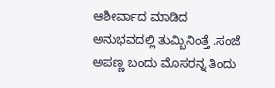ಆಶೀರ್ವಾದ ಮಾಡಿದ
ಅನುಭವದಲ್ಲಿ ತುಮ್ಬಿನಿಂತ್ತೆ .ಸಂಜೆ ಅಪಣ್ಣ ಬಂದು ಮೊಸರನ್ನ ತಿಂದು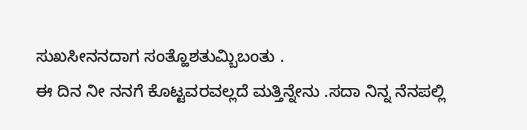ಸುಖಸೀನನದಾಗ ಸಂತ್ಹೊಶತುಮ್ಬಿಬಂತು .
ಈ ದಿನ ನೀ ನನಗೆ ಕೊಟ್ಟವರವಲ್ಲದೆ ಮತ್ತಿನ್ನೇನು .ಸದಾ ನಿನ್ನ ನೆನಪಲ್ಲಿ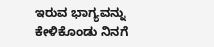ಇರುವ ಭಾಗ್ಯವನ್ನು ಕೇಳಿಕೊಂಡು ನಿನಗೆ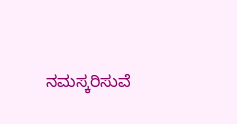ನಮಸ್ಕರಿಸುವೆ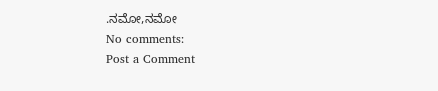.ನಮೋ,ನಮೋ
No comments:
Post a Comment